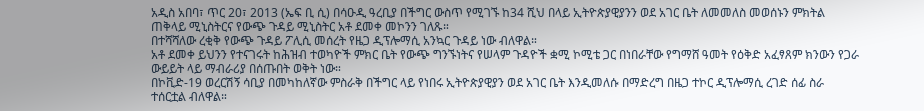አዲስ አበባ፣ ጥር 20፣ 2013 (ኤፍ ቢ ሲ) በሳዑዲ ዓረቢያ በችግር ውስጥ የሚገኙ ከ34 ሺህ በላይ ኢትዮጵያዊያንን ወደ አገር ቤት ለመመለስ መወሰኑን ምክትል ጠቅላይ ሚኒስትርና የውጭ ጉዳይ ሚኒስትር አቶ ደመቀ መኮንን ገለጹ።
በተሻሻለው ረቂቅ የውጭ ጉዳይ ፖሊሲ መሰረት የዜጋ ዲፕሎማሲ አንኳር ጉዳይ ነው ብለዋል።
አቶ ደመቀ ይህንን የተናገሩት ከሕዝብ ተወካዮች ምክር ቤት የውጭ ግንኙነትና የሠላም ጉዳዮች ቋሚ ኮሚቴ ጋር በነበራቸው የግማሸ ዓመት የዕቅድ አፈፃጸም ክንውን የጋራ ውይይት ላይ ማብራሪያ በሰጡበት ወቅት ነው።
በኮቪድ-19 ወረርሽኝ ሳቢያ በመካከለኛው ምስራቅ በችግር ላይ የነበሩ ኢትዮጵያዊያን ወደ አገር ቤት እንዲመለሱ በማድረግ በዜጋ ተኮር ዲፕሎማሲ ረገድ ሰፊ ስራ ተሰርቷል ብለዋል።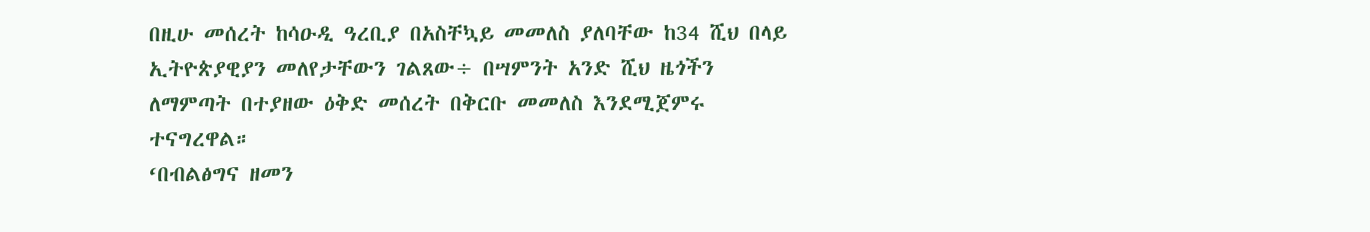በዚሁ መሰረት ከሳዑዲ ዓረቢያ በአስቸኳይ መመለስ ያለባቸው ከ34 ሺህ በላይ ኢትዮጵያዊያን መለየታቸውን ገልጸው÷ በሣምንት አንድ ሺህ ዜጎችን ለማምጣት በተያዘው ዕቅድ መሰረት በቅርቡ መመለስ እንደሚጀምሩ ተናግረዋል።
‘በብልፅግና ዘመን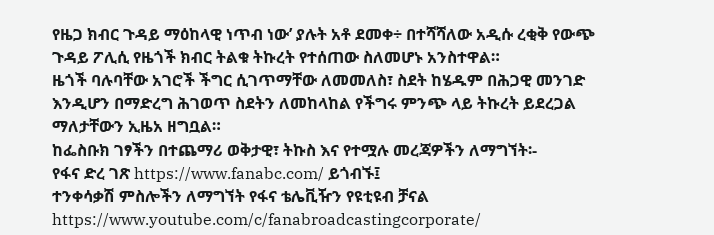የዜጋ ክብር ጉዳይ ማዕከላዊ ነጥብ ነው’ ያሉት አቶ ደመቀ÷ በተሻሻለው አዲሱ ረቂቅ የውጭ ጉዳይ ፖሊሲ የዜጎች ክብር ትልቁ ትኩረት የተሰጠው ስለመሆኑ አንስተዋል።
ዜጎች ባሉባቸው አገሮች ችግር ሲገጥማቸው ለመመለስ፣ ስደት ከሄዱም በሕጋዊ መንገድ እንዲሆን በማድረግ ሕገወጥ ስደትን ለመከላከል የችግሩ ምንጭ ላይ ትኩረት ይደረጋል ማለታቸውን ኢዜአ ዘግቧል።
ከፌስቡክ ገፃችን በተጨማሪ ወቅታዊ፣ ትኩስ እና የተሟሉ መረጃዎችን ለማግኘት፡-
የፋና ድረ ገጽ https://www.fanabc.com/ ይጎብኙ፤
ተንቀሳቃሽ ምስሎችን ለማግኘት የፋና ቴሌቪዥን የዩቲዩብ ቻናል https://www.youtube.com/c/fanabroadcastingcorporate/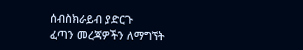ሰብስክራይብ ያድርጉ
ፈጣን መረጃዎችን ለማግኘት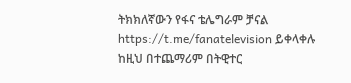ትክክለኛውን የፋና ቴሌግራም ቻናል https://t.me/fanatelevision ይቀላቀሉ
ከዚህ በተጨማሪም በትዊተር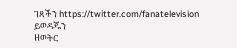ገጻችን https://twitter.com/fanatelevision ይወዳጁን
ዘወትር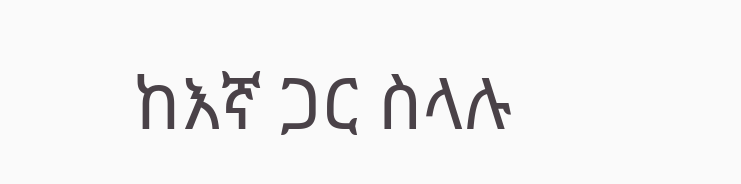ከእኛ ጋር ስላሉ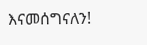እናመሰግናለን!